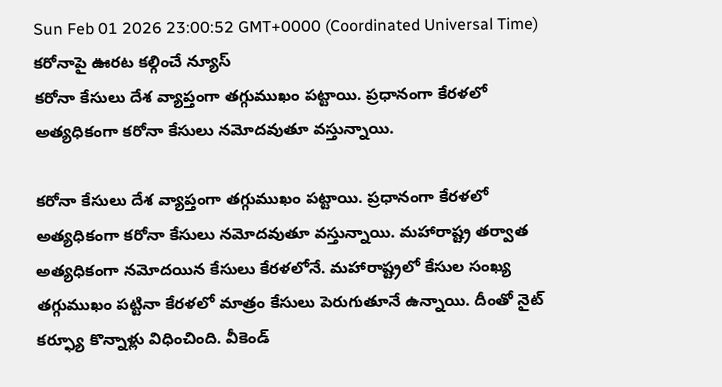Sun Feb 01 2026 23:00:52 GMT+0000 (Coordinated Universal Time)
కరోనాపై ఊరట కల్గించే న్యూస్
కరోనా కేసులు దేశ వ్యాప్తంగా తగ్గుముఖం పట్టాయి. ప్రధానంగా కేరళలో అత్యధికంగా కరోనా కేసులు నమోదవుతూ వస్తున్నాయి.

కరోనా కేసులు దేశ వ్యాప్తంగా తగ్గుముఖం పట్టాయి. ప్రధానంగా కేరళలో అత్యధికంగా కరోనా కేసులు నమోదవుతూ వస్తున్నాయి. మహారాష్ట్ర తర్వాత అత్యధికంగా నమోదయిన కేసులు కేరళలోనే. మహారాష్ట్రలో కేసుల సంఖ్య తగ్గుముఖం పట్టినా కేరళలో మాత్రం కేసులు పెరుగుతూనే ఉన్నాయి. దీంతో నైట్ కర్ఫ్యూ కొన్నాళ్లు విధించింది. వీకెండ్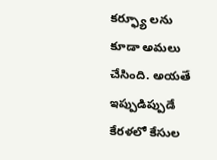కర్ఫ్యూ లను కూడా అమలు చేసింది. అయతే ఇప్పుడిప్పుడే కేరళలో కేసుల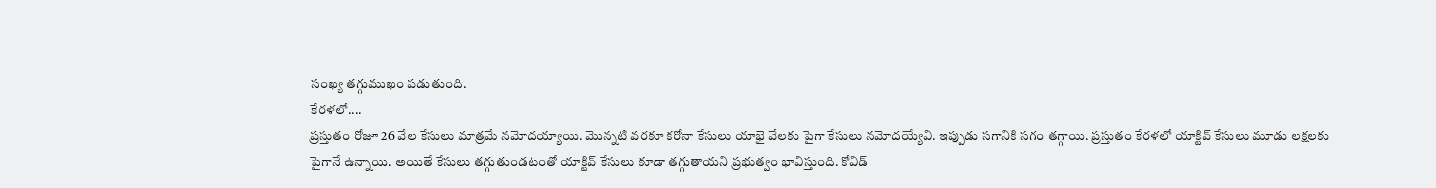సంఖ్య తగ్గుముఖం పడుతుంది.
కేరళలో....
ప్రస్తుతం రోజూ 26 వేల కేసులు మాత్రమే నమోదయ్యాయి. మొన్నటి వరకూ కరోనా కేసులు యాభై వేలకు పైగా కేసులు నమోదయ్యేవి. ఇప్పుడు సగానికి సగం తగ్గాయి. ప్రస్తుతం కేరళలో యాక్టివ్ కేసులు మూడు లక్షలకు పైగానే ఉన్నాయి. అయితే కేసులు తగ్గుతుండటంతో యాక్టివ్ కేసులు కూడా తగ్గుతాయని ప్రభుత్వం భావిస్తుంది. కోవిడ్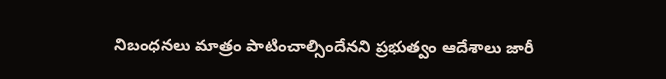నిబంధనలు మాత్రం పాటించాల్సిందేనని ప్రభుత్వం ఆదేశాలు జారీ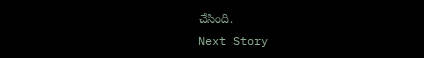చేసింది.
Next Story